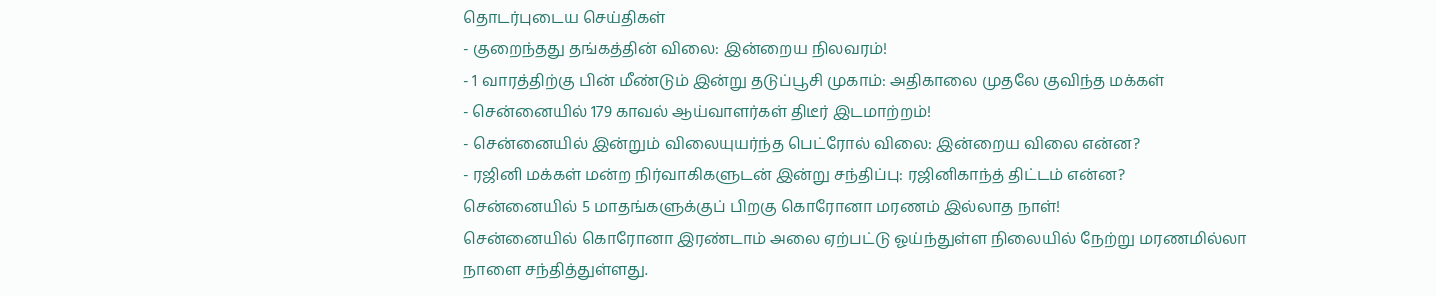தொடர்புடைய செய்திகள்
- குறைந்தது தங்கத்தின் விலை: இன்றைய நிலவரம்!
- 1 வாரத்திற்கு பின் மீண்டும் இன்று தடுப்பூசி முகாம்: அதிகாலை முதலே குவிந்த மக்கள்
- சென்னையில் 179 காவல் ஆய்வாளர்கள் திடீர் இடமாற்றம்!
- சென்னையில் இன்றும் விலையுயர்ந்த பெட்ரோல் விலை: இன்றைய விலை என்ன?
- ரஜினி மக்கள் மன்ற நிர்வாகிகளுடன் இன்று சந்திப்பு: ரஜினிகாந்த் திட்டம் என்ன?
சென்னையில் 5 மாதங்களுக்குப் பிறகு கொரோனா மரணம் இல்லாத நாள்!
சென்னையில் கொரோனா இரண்டாம் அலை ஏற்பட்டு ஓய்ந்துள்ள நிலையில் நேற்று மரணமில்லா நாளை சந்தித்துள்ளது.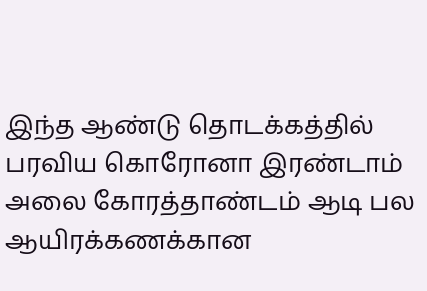இந்த ஆண்டு தொடக்கத்தில் பரவிய கொரோனா இரண்டாம் அலை கோரத்தாண்டம் ஆடி பல ஆயிரக்கணக்கான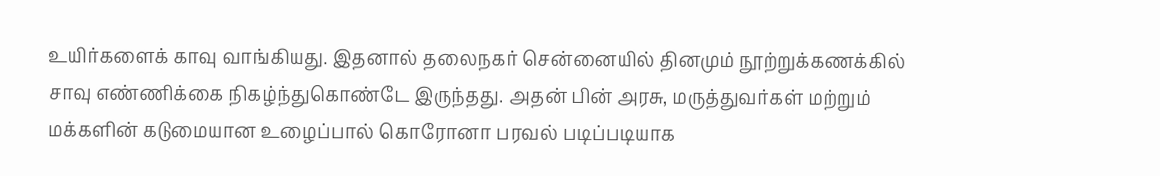உயிர்களைக் காவு வாங்கியது. இதனால் தலைநகர் சென்னையில் தினமும் நூற்றுக்கணக்கில் சாவு எண்ணிக்கை நிகழ்ந்துகொண்டே இருந்தது. அதன் பின் அரசு, மருத்துவர்கள் மற்றும் மக்களின் கடுமையான உழைப்பால் கொரோனா பரவல் படிப்படியாக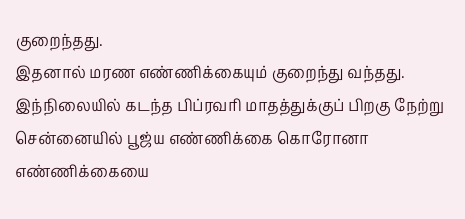குறைந்தது.
இதனால் மரண எண்ணிக்கையும் குறைந்து வந்தது. இந்நிலையில் கடந்த பிப்ரவரி மாதத்துக்குப் பிறகு நேற்று சென்னையில் பூஜ்ய எண்ணிக்கை கொரோனா எண்ணிக்கையை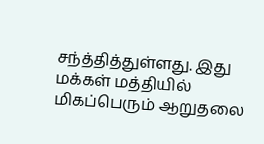சந்த்தித்துள்ளது. இது மக்கள் மத்தியில் மிகப்பெரும் ஆறுதலை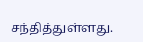சந்தித்துள்ளது.